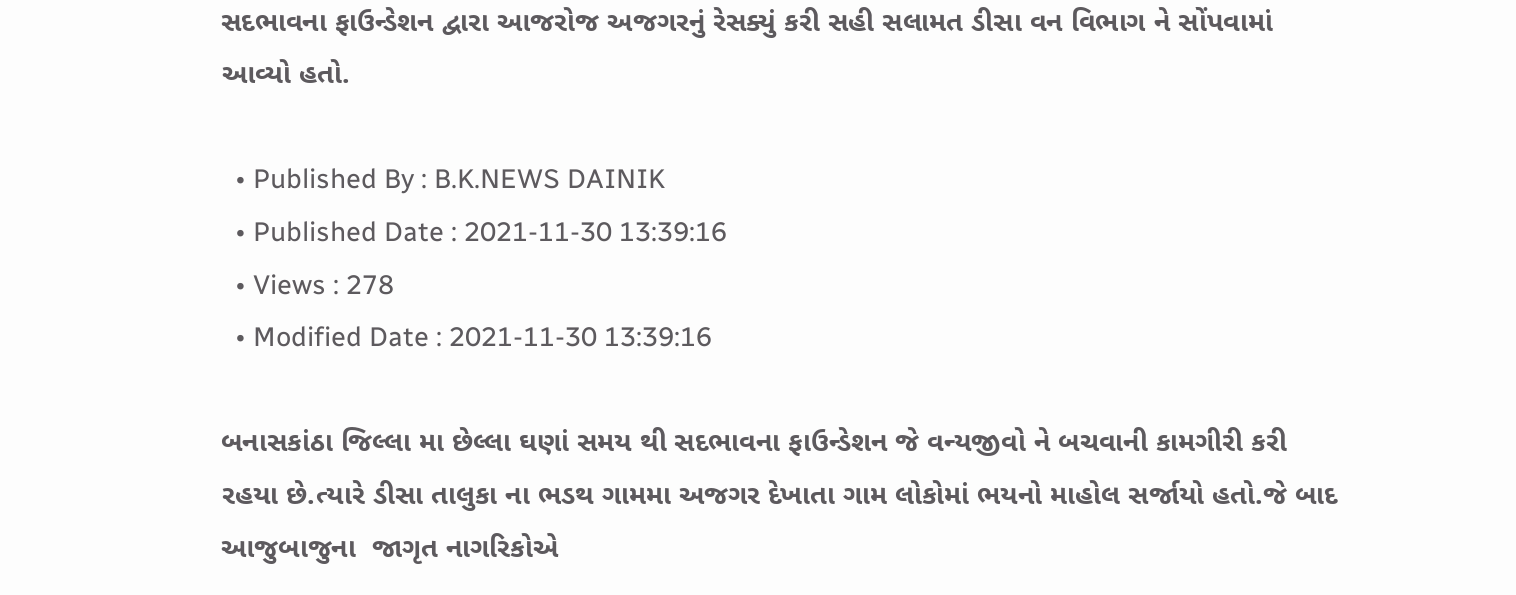સદભાવના ફાઉન્ડેશન દ્વારા આજરોજ અજગરનું રેસક્યું કરી સહી સલામત ડીસા વન વિભાગ ને સોંપવામાં આવ્યો હતો.

  • Published By : B.K.NEWS DAINIK
  • Published Date : 2021-11-30 13:39:16
  • Views : 278
  • Modified Date : 2021-11-30 13:39:16

બનાસકાંઠા જિલ્લા મા છેલ્લા ઘણાં સમય થી સદભાવના ફાઉન્ડેશન જે વન્યજીવો ને બચવાની કામગીરી કરી રહયા છે.ત્યારે ડીસા તાલુકા ના ભડથ ગામમા અજગર દેખાતા ગામ લોકોમાં ભયનો માહોલ સર્જાયો હતો.જે બાદ આજુબાજુના  જાગૃત નાગરિકોએ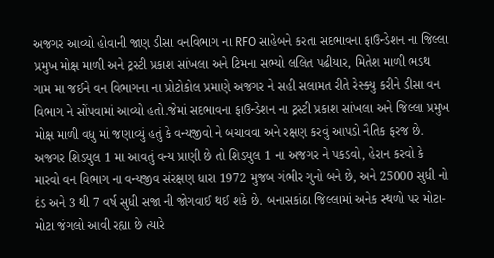અજગર આવ્યો હોવાની જાણ ડીસા વનવિભાગ ના RFO સાહેબને કરતા સદભાવના ફાઉન્ડેશન ના જિલ્લા પ્રમુખ મોક્ષ માળી અને ટ્રસ્ટી પ્રકાશ સાંખલા અને ટિમના સભ્યો લલિત પઢીયાર, મિતેશ માળી ભડથ ગામ મા જઈને વન વિભાગના ના પ્રોટોકોલ પ્રમાણે અજગર ને સહી સલામત રીતે રેસ્ક્યુ કરીને ડીસા વન વિભાગ ને સોંપવામાં આવ્યો હતો.જેમાં સદભાવના ફાઉન્ડેશન ના ટ્રસ્ટી પ્રકાશ સાંખલા અને જિલ્લા પ્રમુખ મોક્ષ માળી વધુ માં જણાવ્યું હતું કે વન્યજીવો ને બચાવવા અને રક્ષણ કરવું આપડો નૈતિક ફરજ છે. અજગર શિડયુલ 1 મા આવતું વન્ય પ્રાણી છે તો શિડયુલ 1 ના અજગર ને પકડવો, હેરાન કરવો કે મારવો વન વિભાગ ના વન્યજીવ સંરક્ષણ ધારા 1972 મુજબ ગંભીર ગુનો બને છે, અને 25000 સુધી નો દંડ અને 3 થી 7 વર્ષ સુધી સજા ની જોગવાઈ થઈ શકે છે. બનાસકાંઠા જિલ્લામાં અનેક સ્થળો પર મોટા-મોટા જંગલો આવી રહ્યા છે ત્યારે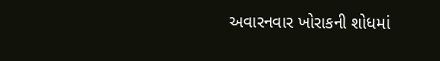અવારનવાર ખોરાકની શોધમાં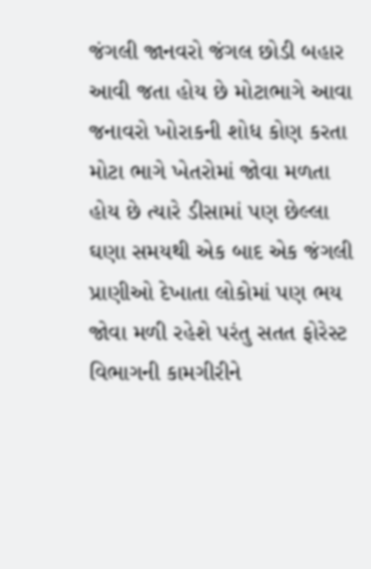જંગલી જાનવરો જંગલ છોડી બહાર આવી જતા હોય છે મોટાભાગે આવા જનાવરો ખોરાકની શોધ કોણ કરતા મોટા ભાગે ખેતરોમાં જોવા મળતા હોય છે ત્યારે ડીસામાં પણ છેલ્લા ઘણા સમયથી એક બાદ એક જંગલી પ્રાણીઓ દેખાતા લોકોમાં પણ ભય જોવા મળી રહેશે પરંતુ સતત ફોરેસ્ટ વિભાગની કામગીરીને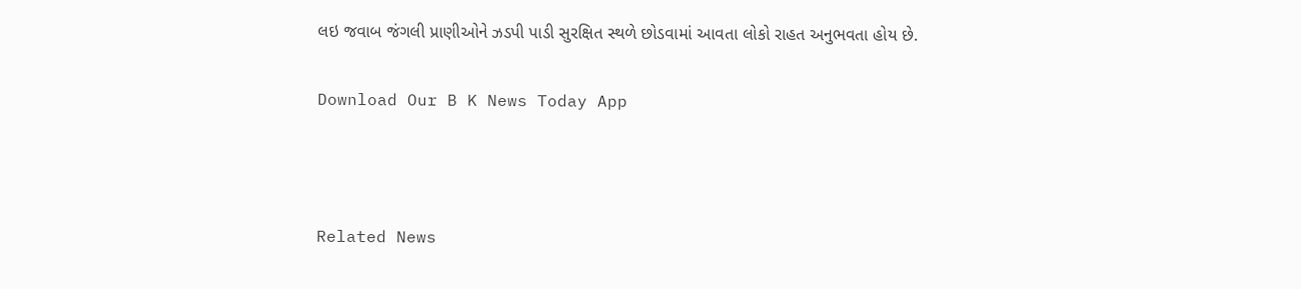લઇ જવાબ જંગલી પ્રાણીઓને ઝડપી પાડી સુરક્ષિત સ્થળે છોડવામાં આવતા લોકો રાહત અનુભવતા હોય છે.

Download Our B K News Today App



Related News